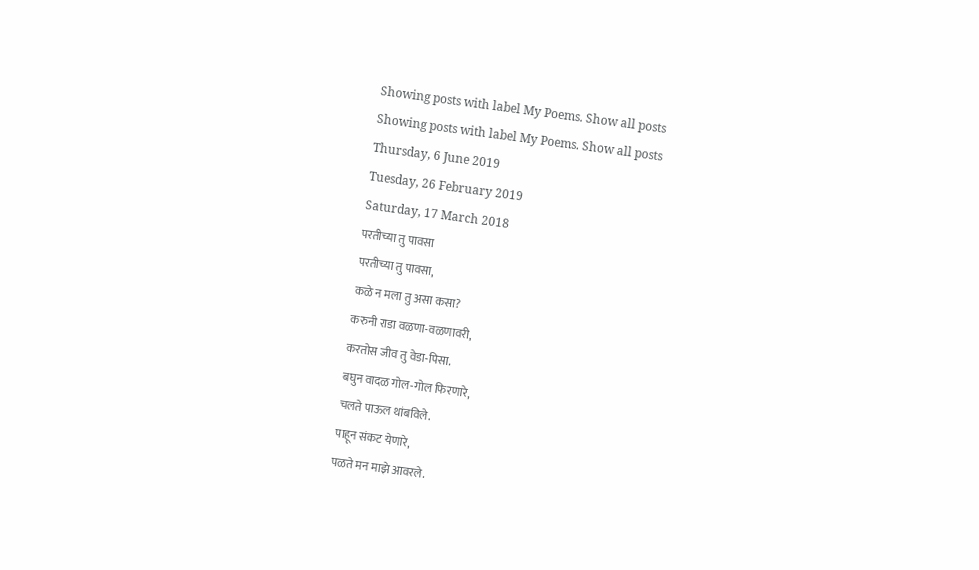Showing posts with label My Poems. Show all posts
Showing posts with label My Poems. Show all posts
Thursday, 6 June 2019
Tuesday, 26 February 2019
Saturday, 17 March 2018
परतीच्या तु पावसा
परतीच्या तु पावसा,
कळे न मला तु असा कसा?
करुनी राडा वळणा-वळणावरी,
करतोस जीव तु वेडा-पिसा.
बघुन वादळ गोल-गोल फिरणारे,
चलते पाऊल थांबविले.
पाहून संकट येणारे,
पळते मन माझे आवरले.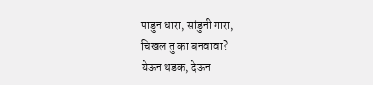पाडुन धारा, सांडुनी गारा,
चिखल तु का बनवावा?
येऊन थडक, देऊन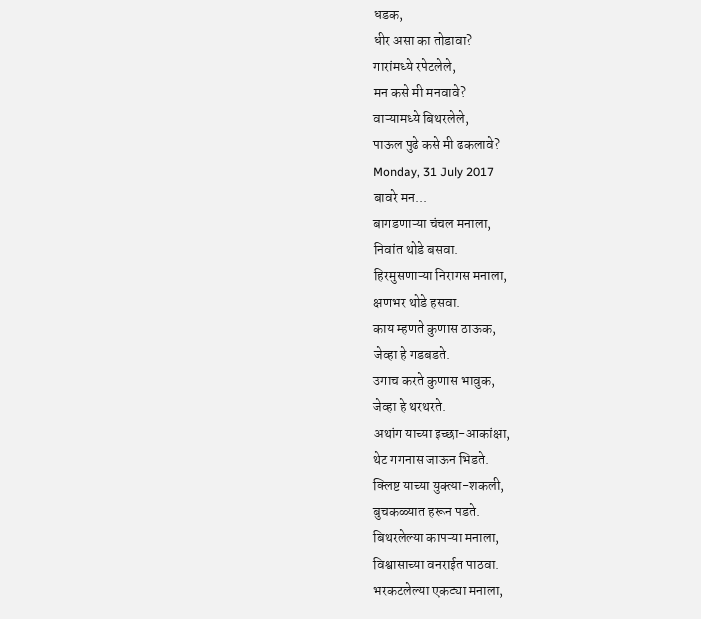धडक,
धीर असा का तोडावा?
गारांमध्ये रपेटलेले,
मन कसे मी मनवावे?
वाऱ्यामध्ये बिथरलेले,
पाऊल पुढे कसे मी ढकलावे?
Monday, 31 July 2017
बावरे मन...
बागडणाऱ्या चंचल मनाला,
निवांत थोडे बसवा.
हिरमुसणाऱ्या निरागस मनाला,
क्षणभर थोडे हसवा.
काय म्हणते कुणास ठाऊक,
जेव्हा हे गडबडते.
उगाच करते कुणास भावुक,
जेव्हा हे थरथरते.
अथांग याच्या इच्छा-आकांक्षा,
थेट गगनास जाऊन भिडते.
क्लिष्ट याच्या युक्त्या-शकली,
बुचकळ्यात हरून पडते.
बिथरलेल्या कापऱ्या मनाला,
विश्वासाच्या वनराईत पाठवा.
भरकटलेल्या एकट्या मनाला,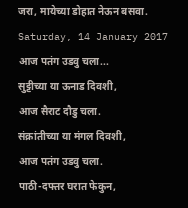जरा, मायेच्या डोहात नेऊन बसवा.
Saturday, 14 January 2017
आज पतंग उडवु चला...
सुट्टीच्या या ऊनाड दिवशी,
आज सैराट दौडु चला.
संक्रांतीच्या या मंगल दिवशी,
आज पतंग उडवु चला.
पाठी-दफ्तर घरात फेकुन,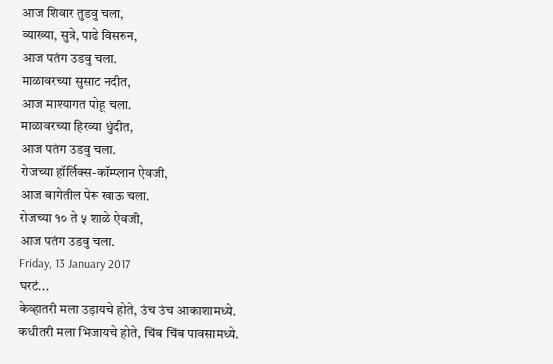आज शिवार तुडवु चला,
व्याख्या, सुत्रे, पाढे विसरुन,
आज पतंग उडवु चला.
माळावरच्या सुसाट नदीत,
आज माश्यागत पोहू चला.
माळावरच्या हिरव्या धुंदीत,
आज पतंग उडवु चला.
रोजच्या हॉर्लिक्स-कॉम्प्लान ऐवजी,
आज बागेतील पेरू खाऊ चला.
रोजच्या १० ते ५ शाळे ऐवजी,
आज पतंग उडवु चला.
Friday, 13 January 2017
घरटं...
केव्हातरी मला उड़ायचे होते, उंच उंच आकाशामध्ये.
कधीतरी मला भिजायचे होते, चिंब चिंब पावसामध्ये.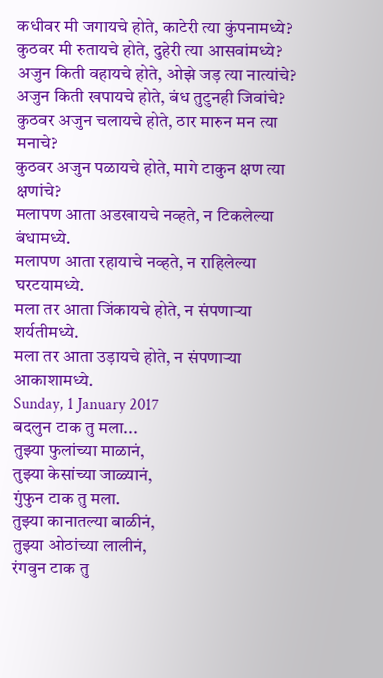कधीवर मी जगायचे होते, काटेरी त्या कुंपनामध्ये?
कुठवर मी रुतायचे होते, दुहेरी त्या आसवांमध्ये?
अजुन किती वहायचे होते, ओझे जड़ त्या नात्यांचे?
अजुन किती खपायचे होते, बंध तुटुनही जिवांचे?
कुठवर अजुन चलायचे होते, ठार मारुन मन त्या मनाचे?
कुठवर अजुन पळायचे होते, मागे टाकुन क्षण त्या क्षणांचे?
मलापण आता अडखायचे नव्हते, न टिकलेल्या बंधामध्ये.
मलापण आता रहायाचे नव्हते, न राहिलेल्या घरटयामध्ये.
मला तर आता जिंकायचे होते, न संपणाऱ्या शर्यतीमध्ये.
मला तर आता उड़ायचे होते, न संपणाऱ्या आकाशामध्ये.
Sunday, 1 January 2017
बदलुन टाक तु मला...
तुझ्या फुलांच्या माळानं,
तुझ्या केसांच्या जाळ्यानं,
गुंफुन टाक तु मला.
तुझ्या कानातल्या बाळीनं,
तुझ्या ओठांच्या लालीनं,
रंगवुन टाक तु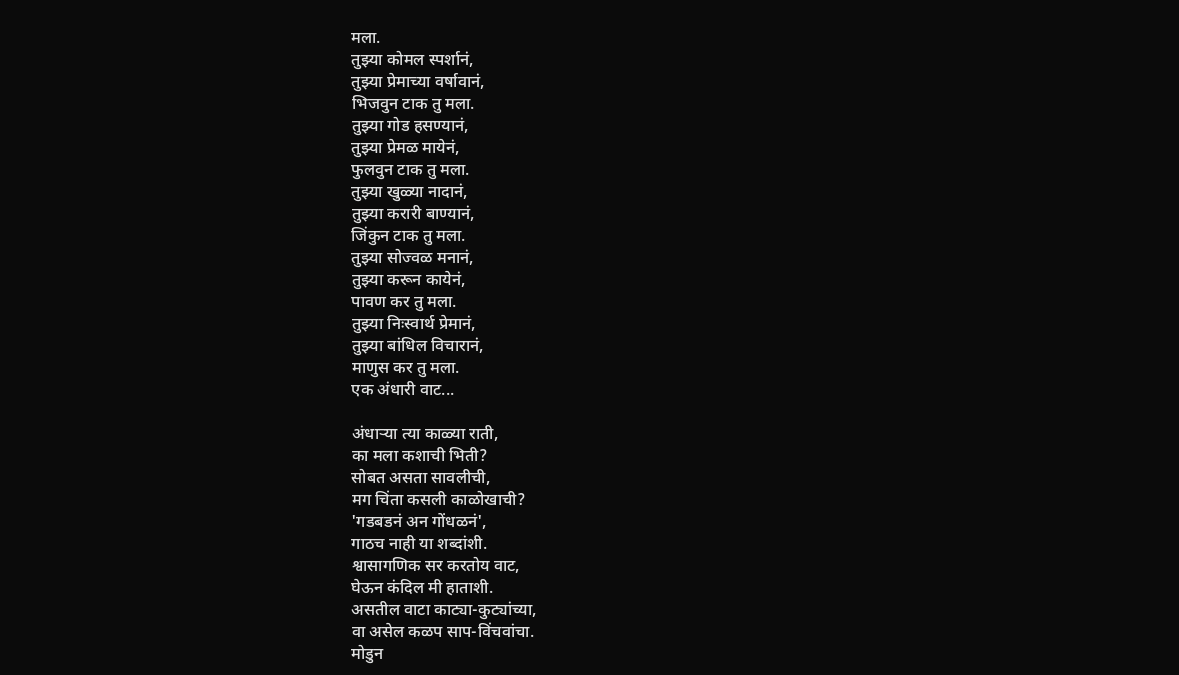मला.
तुझ्या कोमल स्पर्शानं,
तुझ्या प्रेमाच्या वर्षावानं,
भिजवुन टाक तु मला.
तुझ्या गोड हसण्यानं,
तुझ्या प्रेमळ मायेनं,
फुलवुन टाक तु मला.
तुझ्या खुळ्या नादानं,
तुझ्या करारी बाण्यानं,
जिंकुन टाक तु मला.
तुझ्या सोज्वळ मनानं,
तुझ्या करून कायेनं,
पावण कर तु मला.
तुझ्या निःस्वार्थ प्रेमानं,
तुझ्या बांधिल विचारानं,
माणुस कर तु मला.
एक अंधारी वाट...

अंधाऱ्या त्या काळ्या राती,
का मला कशाची भिती?
सोबत असता सावलीची,
मग चिंता कसली काळोखाची?
'गडबडनं अन गोंधळनं',
गाठच नाही या शब्दांशी.
श्वासागणिक सर करतोय वाट,
घेऊन कंदिल मी हाताशी.
असतील वाटा काट्या-कुट्यांच्या,
वा असेल कळप साप-विंचवांचा.
मोडुन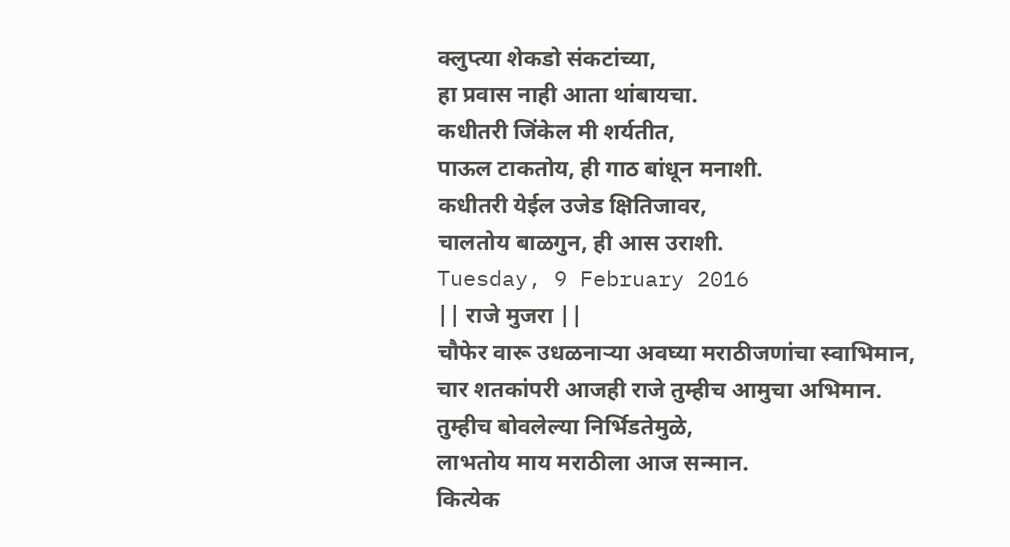क्लुप्त्या शेकडो संकटांच्या,
हा प्रवास नाही आता थांबायचा.
कधीतरी जिंकेल मी शर्यतीत,
पाऊल टाकतोय, ही गाठ बांधून मनाशी.
कधीतरी येईल उजेड क्षितिजावर,
चालतोय बाळगुन, ही आस उराशी.
Tuesday, 9 February 2016
|| राजे मुजरा ||
चौफेर वारू उधळनाऱ्या अवघ्या मराठीजणांचा स्वाभिमान,
चार शतकांपरी आजही राजे तुम्हीच आमुचा अभिमान.
तुम्हीच बोवलेल्या निर्भिडतेमुळे,
लाभतोय माय मराठीला आज सन्मान.
कित्येक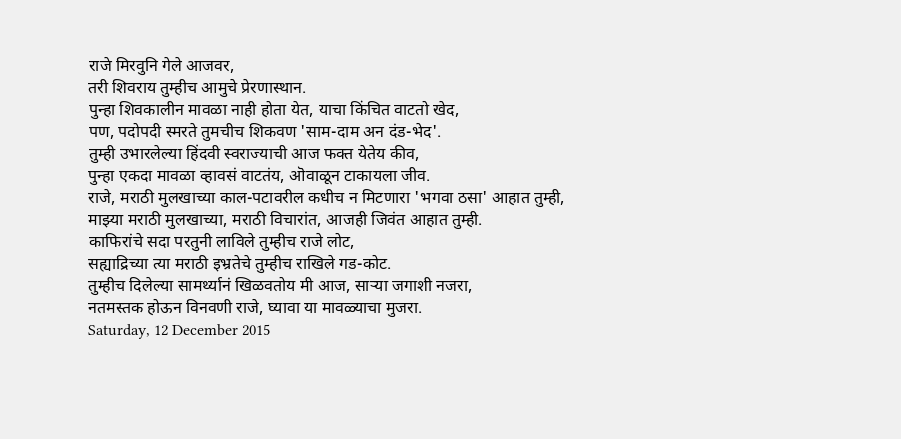राजे मिरवुनि गेले आजवर,
तरी शिवराय तुम्हीच आमुचे प्रेरणास्थान.
पुन्हा शिवकालीन मावळा नाही होता येत, याचा किंचित वाटतो खेद,
पण, पदोपदी स्मरते तुमचीच शिकवण 'साम-दाम अन दंड-भेद'.
तुम्ही उभारलेल्या हिंदवी स्वराज्याची आज फक्त येतेय कीव,
पुन्हा एकदा मावळा व्हावसं वाटतंय, ऒवाळून टाकायला जीव.
राजे, मराठी मुलखाच्या काल-पटावरील कधीच न मिटणारा 'भगवा ठसा' आहात तुम्ही,
माझ्या मराठी मुलखाच्या, मराठी विचारांत, आजही जिवंत आहात तुम्ही.
काफिरांचे सदा परतुनी लाविले तुम्हीच राजे लोट,
सह्याद्रिच्या त्या मराठी इभ्रतेचे तुम्हीच राखिले गड-कोट.
तुम्हीच दिलेल्या सामर्थ्यानं खिळवतोय मी आज, साऱ्या जगाशी नजरा,
नतमस्तक होऊन विनवणी राजे, घ्यावा या मावळ्याचा मुजरा.
Saturday, 12 December 2015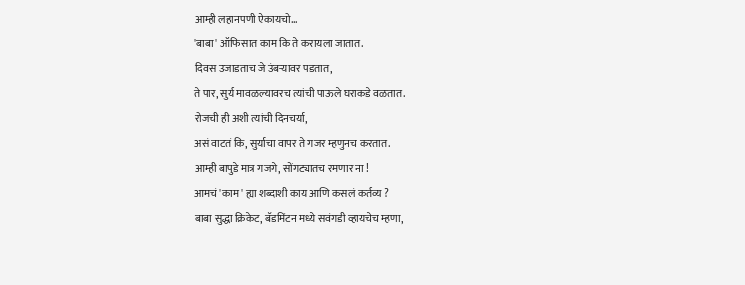आम्ही लहानपणी ऐकायचो...
'बाबा' ऑफिसात काम कि ते करायला जातात.
दिवस उजाडताच जे उंबऱ्यावर पडतात,
ते पार, सुर्य मावळल्यावरच त्यांची पाऊले घराकडे वळतात.
रोजची ही अशी त्यांची दिनचर्या,
असं वाटतं कि, सुर्याचा वापर ते गजर म्हणुनच करतात.
आम्ही बापुडे मात्र गजगे, सोंगट्यातच रमणार ना !
आमचं 'काम' ह्या शब्दाशी काय आणि कसलं कर्तव्य ?
बाबा सुद्धा क्रिकेट, बॅडमिंटन मध्ये सवंगडी व्हायचेच म्हणा,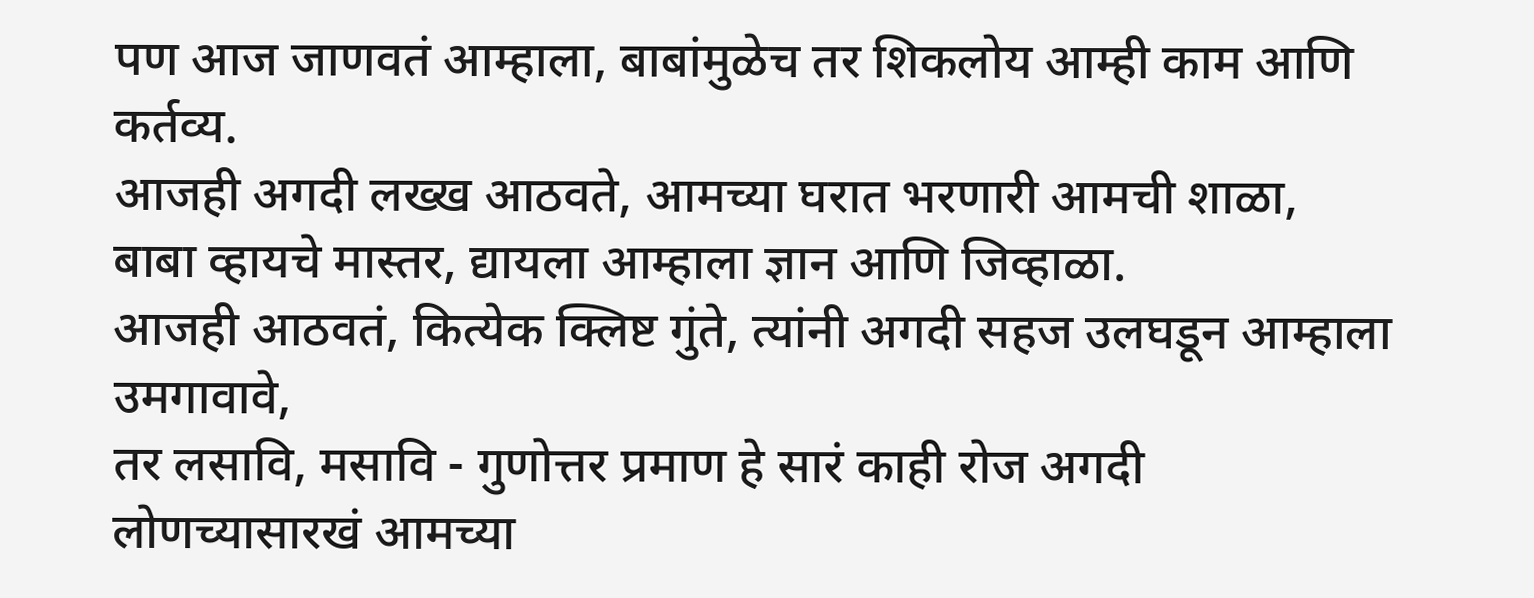पण आज जाणवतं आम्हाला, बाबांमुळेच तर शिकलोय आम्ही काम आणि कर्तव्य.
आजही अगदी लख्ख आठवते, आमच्या घरात भरणारी आमची शाळा,
बाबा व्हायचे मास्तर, द्यायला आम्हाला ज्ञान आणि जिव्हाळा.
आजही आठवतं, कित्येक क्लिष्ट गुंते, त्यांनी अगदी सहज उलघडून आम्हाला उमगावावे,
तर लसावि, मसावि - गुणोत्तर प्रमाण हे सारं काही रोज अगदी लोणच्यासारखं आमच्या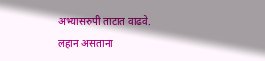अभ्यासरुपी ताटात वाढवे.
लहान असताना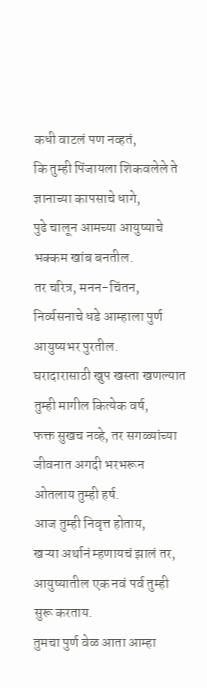कधी वाटलं पण नव्हतं,
कि तुम्ही पिंजायला शिकवलेले ते ज्ञानाच्या कापसाचे धागे,
पुढे चालून आमच्या आयुष्याचे भक्कम खांब बनतील.
तर चरित्र, मनन-चिंतन, निर्व्यसनाचे धडे आम्हाला पुर्ण आयुष्यभर पुरतील.
घरादारासाठी खुप खस्ता खणल्यात तुम्ही मागील कित्येक वर्ष,
फक्त सुखच नव्हे, तर सगळ्यांच्या जीवनात अगदी भरभरून ओतलाय तुम्ही हर्ष.
आज तुम्ही निवृत्त होताय,
खऱ्या अर्थानं म्हणायचं झालं तर, आयुष्यातील एक नवं पर्व तुम्ही सुरू करताय.
तुमचा पुर्ण वेळ आता आम्हा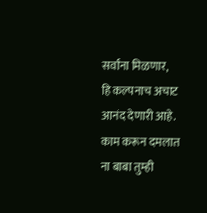सर्वांना मिळणार,
हि कल्पनाच अचाट आनंद देणारी आहे.
काम करून दमलात ना बाबा तुम्ही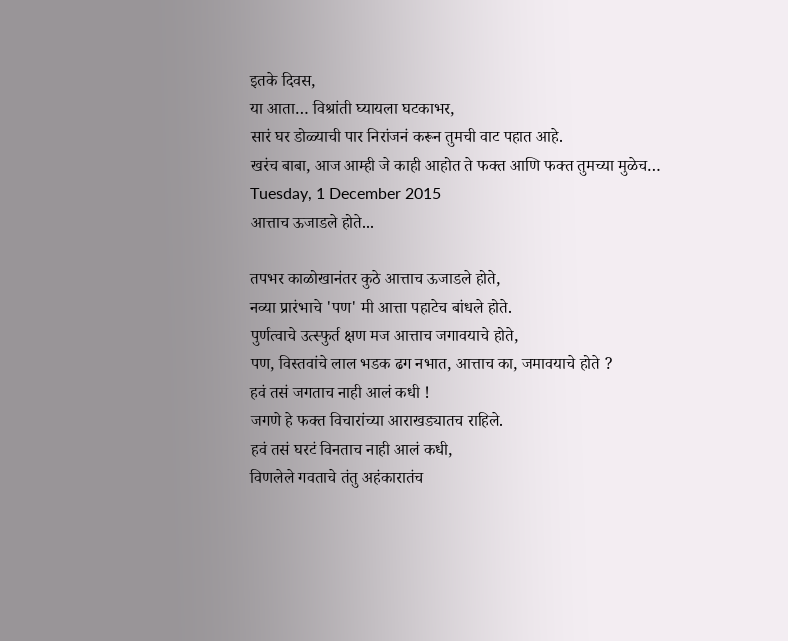इतके दिवस,
या आता… विश्रांती घ्यायला घटकाभर,
सारं घर डोळ्याची पार निरांजनं करून तुमची वाट पहात आहे.
खरंच बाबा, आज आम्ही जे काही आहोत ते फक्त आणि फक्त तुमच्या मुळेच…
Tuesday, 1 December 2015
आत्ताच ऊजाडले होते...

तपभर काळोखानंतर कुठे आत्ताच ऊजाडले होते,
नव्या प्रारंभाचे 'पण' मी आत्ता पहाटेच बांधले होते.
पुर्णत्वाचे उत्स्फुर्त क्षण मज आत्ताच जगावयाचे होते,
पण, विस्तवांचे लाल भडक ढग नभात, आत्ताच का, जमावयाचे होते ?
हवं तसं जगताच नाही आलं कधी !
जगणे हे फक्त विचारांच्या आराखड्यातच राहिले.
हवं तसं घरटं विनताच नाही आलं कधी,
विणलेले गवताचे तंतु अहंकारातंच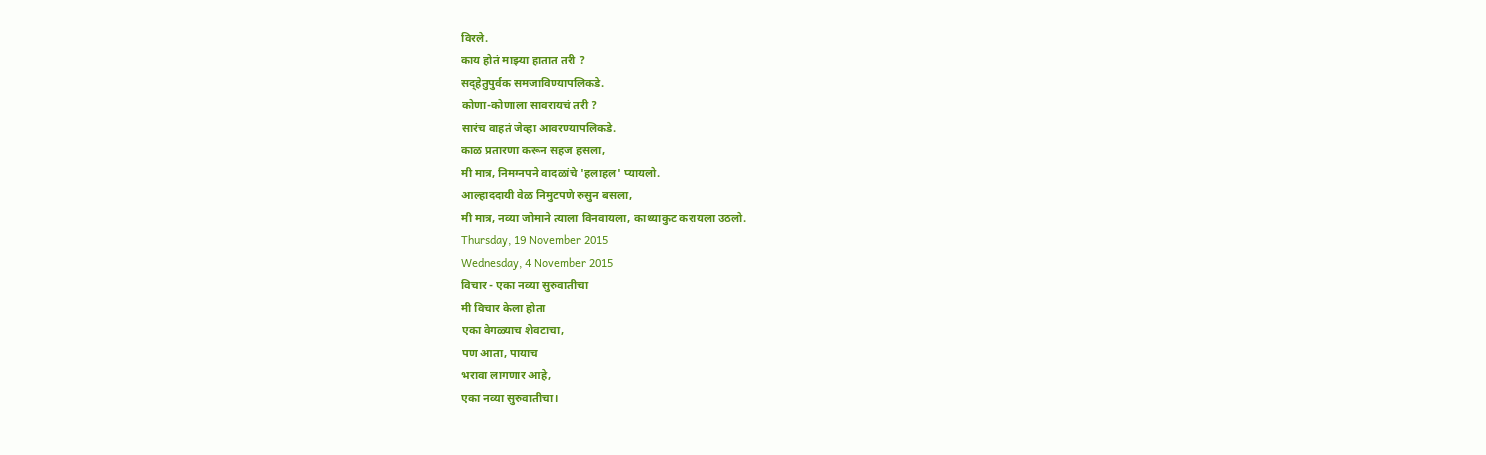विरले.
काय होतं माझ्या हातात तरी ?
सद्हेतुपुर्वक समजाविण्यापलिकडे.
कोणा-कोणाला सावरायचं तरी ?
सारंच वाहतं जेव्हा आवरण्यापलिकडे.
काळ प्रतारणा करून सहज हसला,
मी मात्र, निमग्नपने वादळांचे 'हलाहल' प्यायलो.
आल्हाददायी वेळ निमुटपणे रुसुन बसला,
मी मात्र, नव्या जोमाने त्याला विनवायला, काथ्याकुट करायला उठलो.
Thursday, 19 November 2015
Wednesday, 4 November 2015
विचार - एका नव्या सुरुवातीचा
मी विचार केला होता
एका वेगळ्याच शेवटाचा,
पण आता, पायाच
भरावा लागणार आहे,
एका नव्या सुरुवातीचा।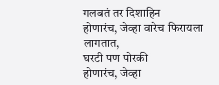गलबतं तर दिशाहिन
होणारंच, जेव्हा वारेच फिरायला
लागतात,
घरटी पण पोरकी
होणारंच, जेव्हा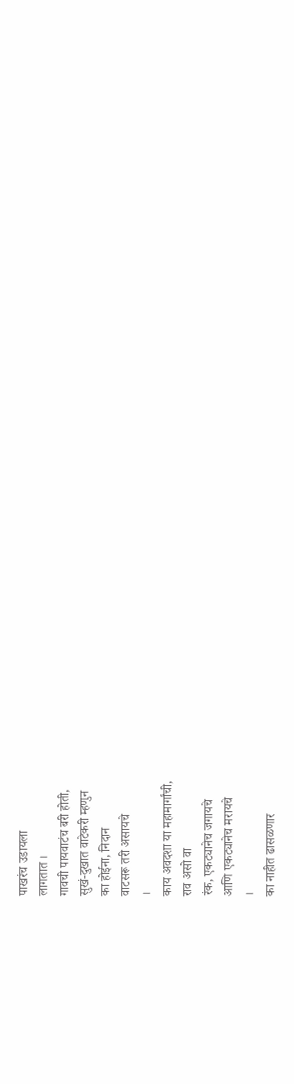पाखरंच उडायला
लागतात ।
गावची पायवाटंच बरी होती,
सुखं-दुखात वाटेकरी म्हणुन
का होईना, निदान
वाटसरू तरी असायचे
।
काय अवदशा या महामार्गांची,
राव असो वा
रंक, एकट्यानेच जगायचे
आणि एकट्यानेच मरायचे
।
का नाहीत ढासळणार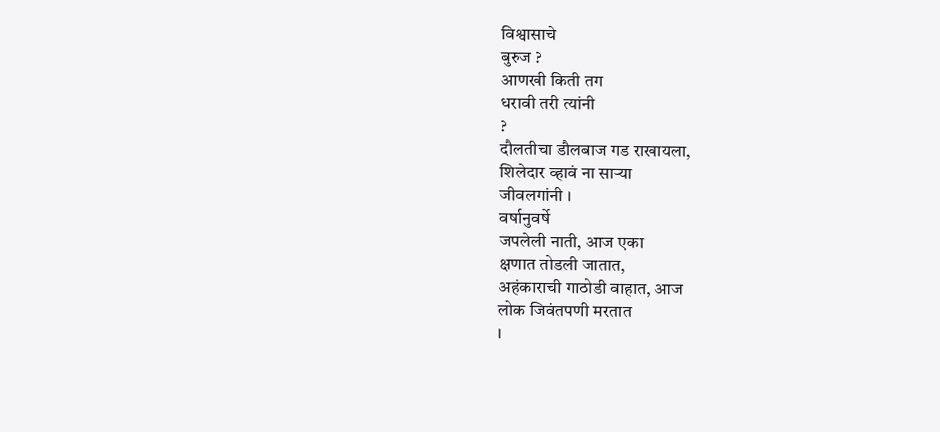विश्वासाचे
बुरुज ?
आणखी किती तग
धरावी तरी त्यांनी
?
दौलतीचा डौलबाज गड राखायला,
शिलेदार व्हावं ना साऱ्या
जीवलगांनी ।
वर्षानुवर्षे
जपलेली नाती, आज एका
क्षणात तोडली जातात,
अहंकाराची गाठोडी वाहात, आज
लोक जिवंतपणी मरतात
।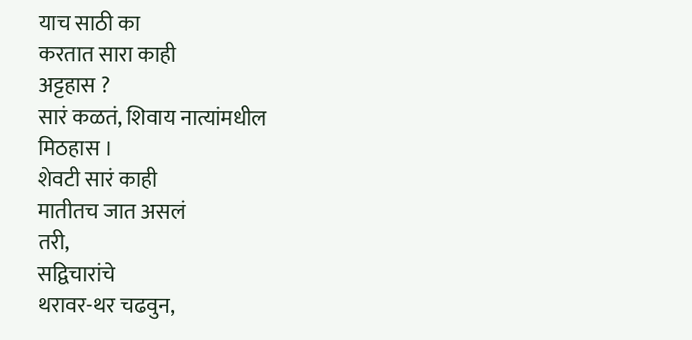याच साठी का
करतात सारा काही
अट्टहास ?
सारं कळतं, शिवाय नात्यांमधील
मिठहास ।
शेवटी सारं काही
मातीतच जात असलं
तरी,
सद्विचारांचे
थरावर-थर चढवुन,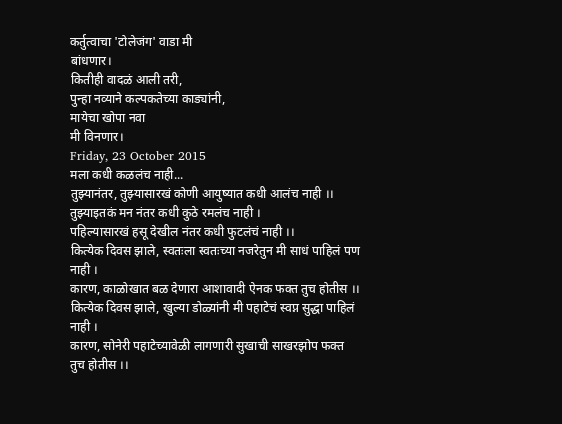कर्तुत्वाचा 'टोलेजंग' वाडा मी
बांधणार।
कितीही वादळं आली तरी,
पुन्हा नव्याने कल्पकतेच्या काड्यांनी,
मायेचा खोपा नवा
मी विनणार।
Friday, 23 October 2015
मला कधी कळलंच नाही...
तुझ्यानंतर, तुझ्यासारखं कोणी आयुष्यात कधी आलंच नाही ।।
तुझ्याइतकं मन नंतर कधी कुठे रमलंच नाही ।
पहिल्यासारखं हसू देखील नंतर कधी फुटलंचं नाही ।।
कित्येक दिवस झाले, स्वतःला स्वतःच्या नजरेतुन मी साधं पाहिलं पण नाही ।
कारण, काळोखात बळ देणारा आशावादी ऐनक फक्त तुच होतीस ।।
कित्येक दिवस झाले, खुल्या डोळ्यांनी मी पहाटेचं स्वप्न सुद्धा पाहिलं नाही ।
कारण, सोनेरी पहाटेच्यावेळी लागणारी सुखाची साखरझोप फक्त तुच होतीस ।।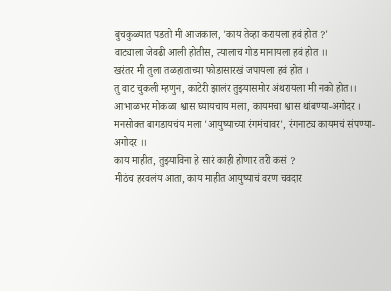बुचकुळ्यात पडतो मी आजकाल, 'काय तेव्हा करायला हवं होत ?'
वाट्याला जेवढी आली होतीस, त्यालाच गोड मानायला हवं होत ।।
खरंतर मी तुला तळहाताच्या फोडासारखं जपायला हवं होत ।
तु वाट चुकली म्हणुन, काटेरी झालंर तुझ्यासमोर अंथरायला मी नको होत।।
आभाळभर मोकळा श्वास घ्यायचाय मला, कायमचा श्वास थांबण्या-अगोदर ।
मनसोक्त बागडायचंय मला 'आयुष्याच्या रंगमंचावर', रंगनाट्य कायमचं संपण्या-अगोदर ।।
काय माहीत, तुझ्याविना हे सारं काही होणार तरी कसं ?
मीठंच हरवलंय आता, काय माहीत आयुष्याचं वरण चवदार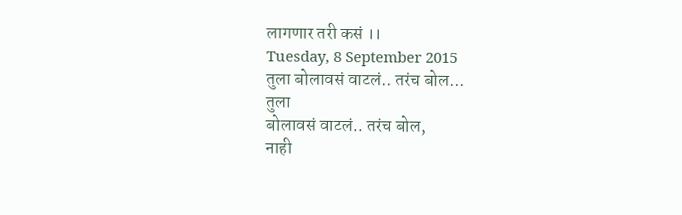लागणार तरी कसं ।।
Tuesday, 8 September 2015
तुला बोलावसं वाटलं.. तरंच बोल...
तुला
बोलावसं वाटलं.. तरंच बोल,
नाही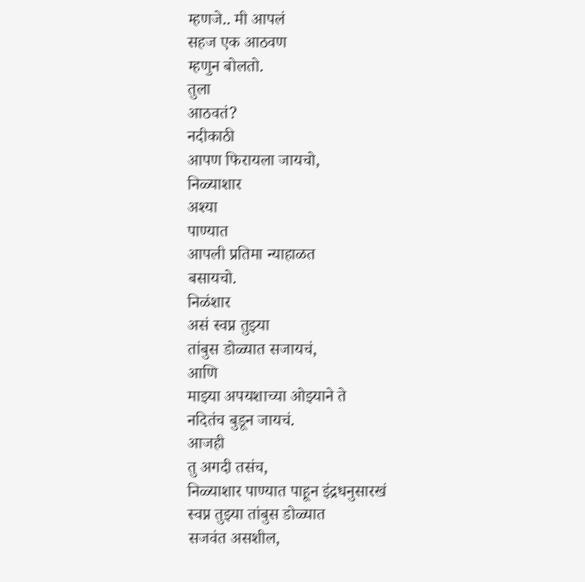म्हणजे.. मी आपलं
सहज एक आठवण
म्हणुन बोलतो.
तुला
आठवतं?
नदीकाठी
आपण फिरायला जायचो,
निळ्याशार
अश्या
पाण्यात
आपली प्रतिमा न्याहाळत
बसायचो.
निळंशार
असं स्वप्न तुझ्या
तांबुस डोळ्यात सजायचं,
आणि
माझ्या अपयशाच्या ओझ्याने ते
नदितंच बुडून जायचं.
आजही
तु अगदी तसंच,
निळ्याशार पाण्यात पाहून इंद्रधनुसारखं
स्वप्न तुझ्या तांबुस डोळ्यात
सजवंत असशील,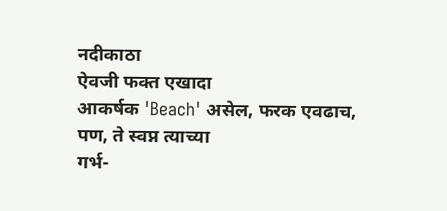नदीकाठा
ऐवजी फक्त एखादा
आकर्षक 'Beach' असेल, फरक एवढाच,
पण, ते स्वप्न त्याच्या
गर्भ-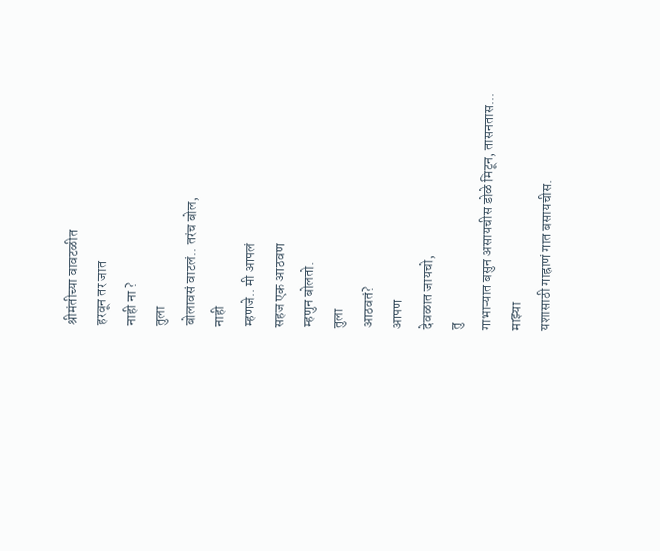श्रीमंतीच्या वावटळीत
हरवून तर जात
नाही ना ?
तुला
बोलावसं वाटलं.. तरंच बोल,
नाही
म्हणजे.. मी आपलं
सहज एक आठवण
म्हणुन बोलतो.
तुला
आठवतं?
आपण
देवळात जायचो,
तु
गाभाऱ्यात बसुन असायचीस डोळे मिटून, तासनतास...
माझ्या
यशासाठी गाह्राणं गात बसायचीस.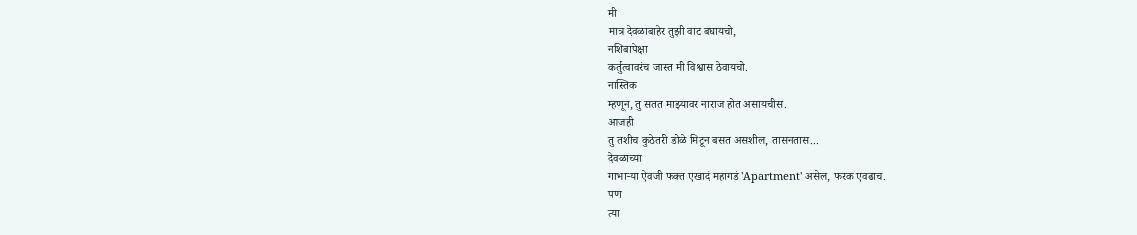मी
मात्र देवळाबाहेर तुझी वाट बघायचो,
नशिबापेक्षा
कर्तुत्वावरंच जास्त मी विश्वास ठेवायचो.
नास्तिक
म्हणून, तु सतत माझ्यावर नाराज होत असायचीस.
आजही
तु तशीच कुठेतरी डोळे मिटून बसत असशील, तासनतास...
देवळाच्या
गाभाऱ्या ऐवजी फक्त एखादं महागडं 'Apartment' असेल, फरक एवढाच.
पण
त्या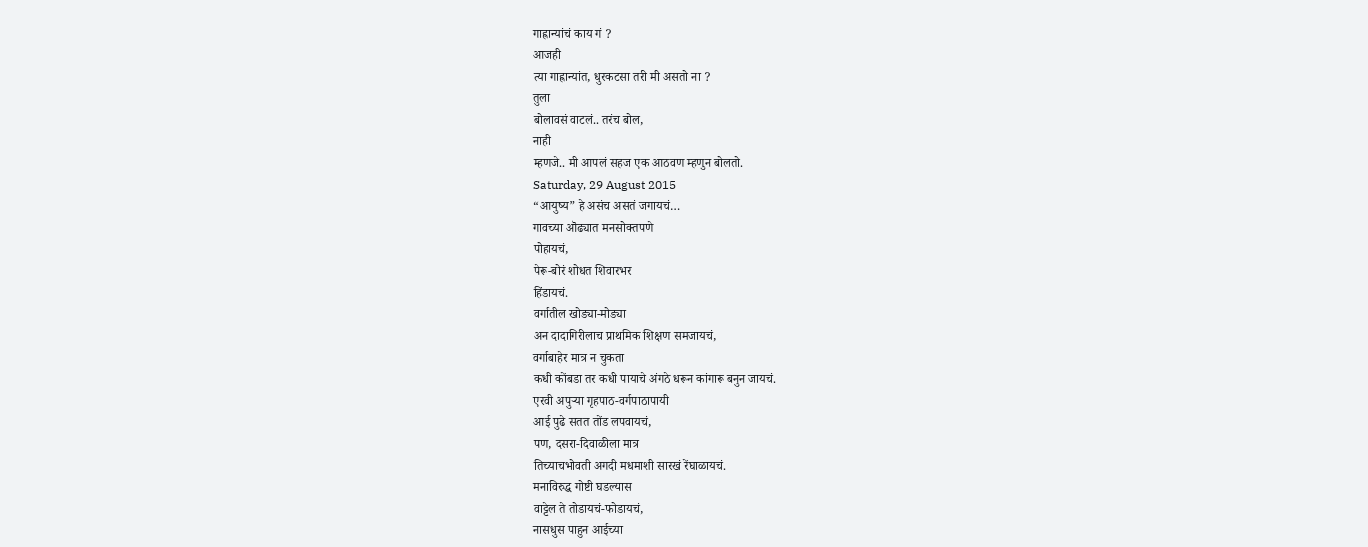गाह्रान्यांचं काय गं ?
आजही
त्या गाह्रान्यांत, धुरकटसा तरी मी असतो ना ?
तुला
बोलावसं वाटलं.. तरंच बोल,
नाही
म्हणजे.. मी आपलं सहज एक आठवण म्हणुन बोलतो.
Saturday, 29 August 2015
“आयुष्य” हे असंच असतं जगायचं…
गावच्या ऒढ्यात मनसोक्तपणे
पोहायचं,
पेरू-बोरं शोधत शिवारभर
हिंडायचं.
वर्गातील खोड्या-मोड्या
अन दादागिरीलाच प्राथमिक शिक्षण समजायचं,
वर्गाबाहेर मात्र न चुकता
कधी कोंबडा तर कधी पायाचे अंगठे धरून कांगारू बनुन जायचं.
एरवी अपुऱ्या गृहपाठ-वर्गपाठापायी
आई पुढे सतत तोंड लपवायचं,
पण, दसरा-दिवाळीला मात्र
तिच्याचभोवती अगदी मधमाशी सारखं रेंघाळायचं.
मनाविरुद्ध गोष्टी घडल्यास
वाट्टेल ते तोडायचं-फोडायचं,
नासधुस पाहुन आईच्या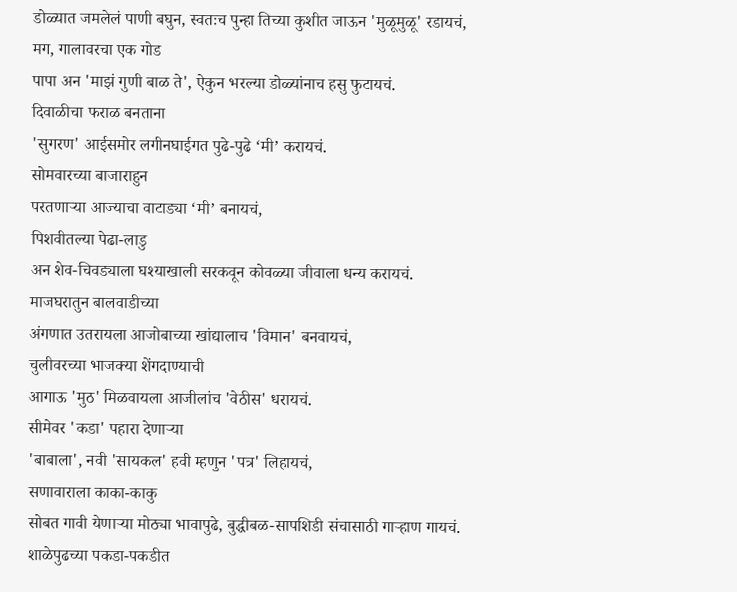डोळ्यात जमलेलं पाणी बघुन, स्वतःच पुन्हा तिच्या कुशीत जाऊन 'मुळूमुळू' रडायचं,
मग, गालावरचा एक गोड
पापा अन 'माझं गुणी बाळ ते', ऐकुन भरल्या डोळ्यांनाच हसु फुटायचं.
दिवाळीचा फराळ बनताना
'सुगरण' आईसमोर लगीनघाईगत पुढे-पुढे ‘मी’ करायचं.
सोमवारच्या बाजाराहुन
परतणाऱ्या आज्याचा वाटाड्या ‘मी’ बनायचं,
पिशवीतल्या पेढा-लाडु
अन शेव-चिवड्याला घश्याखाली सरकवून कोवळ्या जीवाला धन्य करायचं.
माजघरातुन बालवाडीच्या
अंगणात उतरायला आजोबाच्या खांद्यालाच 'विमान' बनवायचं,
चुलीवरच्या भाजक्या शेंगदाण्याची
आगाऊ 'मुठ' मिळवायला आजीलांच 'वेठीस' धरायचं.
सीमेवर 'कडा' पहारा देणाऱ्या
'बाबाला', नवी 'सायकल' हवी म्हणुन 'पत्र' लिहायचं,
सणावाराला काका-काकु
सोबत गावी येणाऱ्या मोठ्या भावापुढे, बुद्धीबळ-सापशिडी संचासाठी गाऱ्हाण गायचं.
शाळेपुढच्या पकडा-पकडीत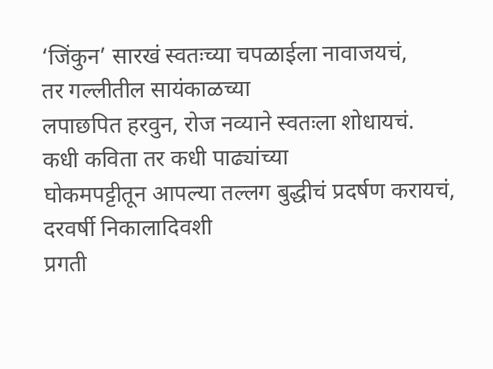‘जिंकुन’ सारखं स्वतःच्या चपळाईला नावाजयचं,
तर गल्लीतील सायंकाळच्या
लपाछपित हरवुन, रोज नव्याने स्वतःला शोधायचं.
कधी कविता तर कधी पाढ्यांच्या
घोकमपट्टीतून आपल्या तल्लग बुद्धीचं प्रदर्षण करायचं,
दरवर्षी निकालादिवशी
प्रगती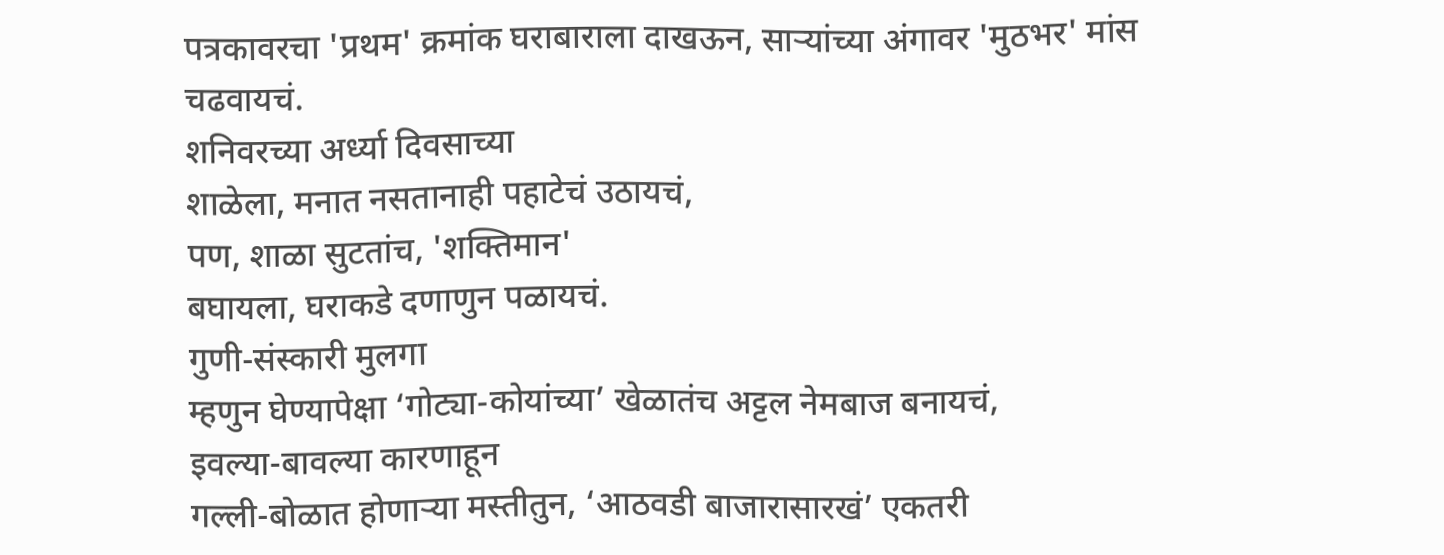पत्रकावरचा 'प्रथम' क्रमांक घराबाराला दाखऊन, साऱ्यांच्या अंगावर 'मुठभर' मांस
चढवायचं.
शनिवरच्या अर्ध्या दिवसाच्या
शाळेला, मनात नसतानाही पहाटेचं उठायचं,
पण, शाळा सुटतांच, 'शक्तिमान'
बघायला, घराकडे दणाणुन पळायचं.
गुणी-संस्कारी मुलगा
म्हणुन घेण्यापेक्षा ‘गोट्या-कोयांच्या’ खेळातंच अट्टल नेमबाज बनायचं,
इवल्या-बावल्या कारणाहून
गल्ली-बोळात होणाऱ्या मस्तीतुन, ‘आठवडी बाजारासारखं’ एकतरी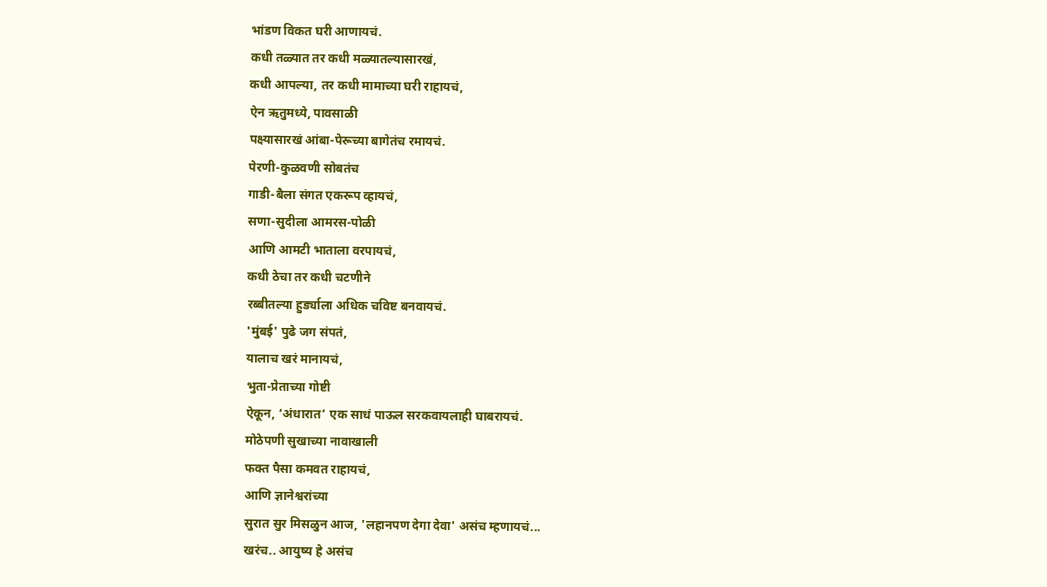भांडण विकत घरी आणायचं.
कधी तळ्यात तर कधी मळ्यातल्यासारखं,
कधी आपल्या, तर कधी मामाच्या घरी राहायचं,
ऐन ऋतुमध्ये, पावसाळी
पक्ष्यासारखं आंबा-पेरूच्या बागेतंच रमायचं.
पेरणी-कुळवणी सोबतंच
गाडी-बैला संगत एकरूप व्हायचं,
सणा-सुदीला आमरस-पोळी
आणि आमटी भाताला वरपायचं,
कधी ठेचा तर कधी चटणीने
रब्बीतल्या हुर्ड्याला अधिक चविष्ट बनवायचं.
'मुंबई' पुढे जग संपतं,
यालाच खरं मानायचं,
भुता-प्रेताच्या गोष्टी
ऐकून, ‘अंधारात’ एक साधं पाऊल सरकवायलाही घाबरायचं.
मोठेपणी सुखाच्या नावाखाली
फक्त पैसा कमवत राहायचं,
आणि ज्ञानेश्वरांच्या
सुरात सुर मिसळुन आज, 'लहानपण देगा देवा' असंच म्हणायचं...
खरंच.. आयुष्य हे असंच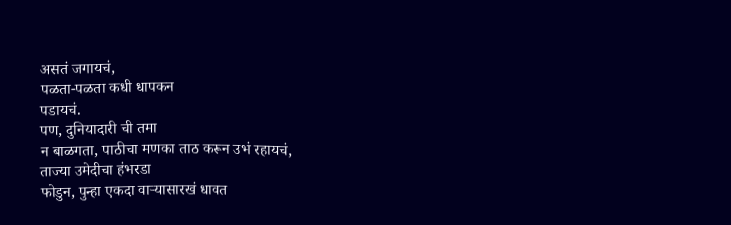असतं जगायचं,
पळता-पळता कधी धापकन
पडायचं.
पण, दुनियादारी ची तमा
न बाळगता, पाठीचा मणका ताठ करून उभं रहायचं,
ताज्या उमेदीचा हंभरडा
फोडुन, पुन्हा एकदा वाऱ्यासारखं धावत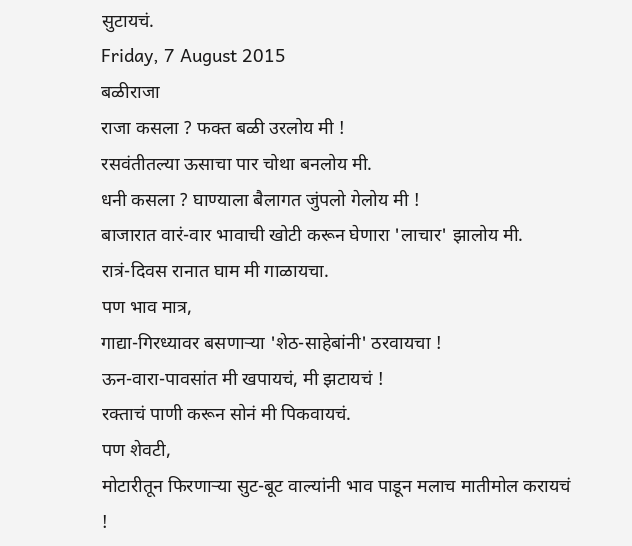सुटायचं.
Friday, 7 August 2015
बळीराजा
राजा कसला ? फक्त बळी उरलोय मी !
रसवंतीतल्या ऊसाचा पार चोथा बनलोय मी.
धनी कसला ? घाण्याला बैलागत जुंपलो गेलोय मी !
बाजारात वारं-वार भावाची खोटी करून घेणारा 'लाचार' झालोय मी.
रात्रं-दिवस रानात घाम मी गाळायचा.
पण भाव मात्र,
गाद्या-गिरध्यावर बसणाऱ्या 'शेठ-साहेबांनी' ठरवायचा !
ऊन-वारा-पावसांत मी खपायचं, मी झटायचं !
रक्ताचं पाणी करून सोनं मी पिकवायचं.
पण शेवटी,
मोटारीतून फिरणाऱ्या सुट-बूट वाल्यांनी भाव पाडून मलाच मातीमोल करायचं !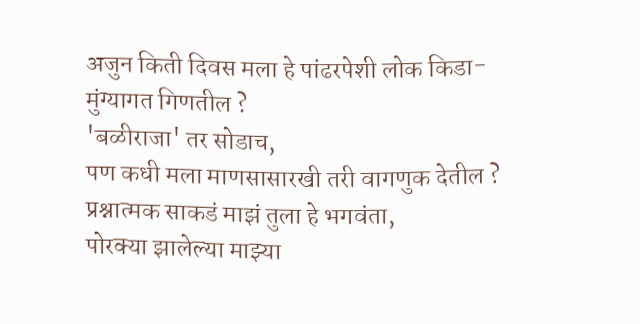अजुन किती दिवस मला हे पांढरपेशी लोक किडा-मुंग्यागत गिणतील ?
'बळीराजा' तर सोडाच,
पण कधी मला माणसासारखी तरी वागणुक देतील ?
प्रश्नात्मक साकडं माझं तुला हे भगवंता,
पोरक्या झालेल्या माझ्या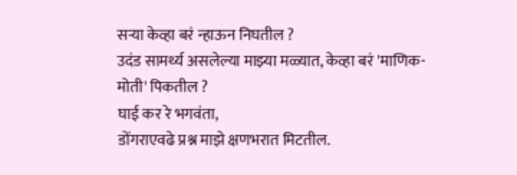सऱ्या केव्हा बरं न्हाऊन निघतील ?
उदंड सामर्थ्य असलेल्या माझ्या मळ्यात, केव्हा बरं 'माणिक-मोती' पिकतील ?
घाई कर रे भगवंता,
डोंगराएवढे प्रश्न माझे क्षणभरात मिटतील.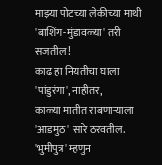माझ्या पोटच्या लेकीच्या माथी 'बाशिंग-मुंडावळ्या' तरी सजतील !
काढ हा नियतीचा घाला 'पांडुरंगा', नाहीतर,
काळ्या मातीत राबणाऱ्याला 'आडमुठ' सारे ठरवतील.
'भुमीपुत्र' म्हणुन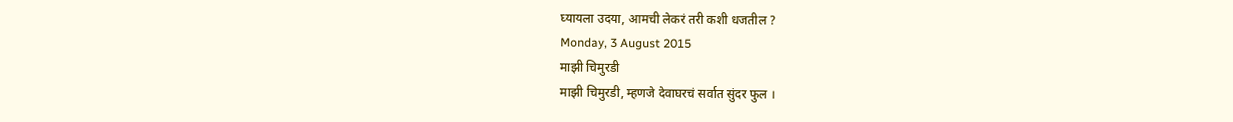घ्यायला उदया, आमची लेकरं तरी कशी धजतील ?
Monday, 3 August 2015
माझी चिमुरडी
माझी चिमुरडी, म्हणजे देवाघरचं सर्वात सुंदर फुल ।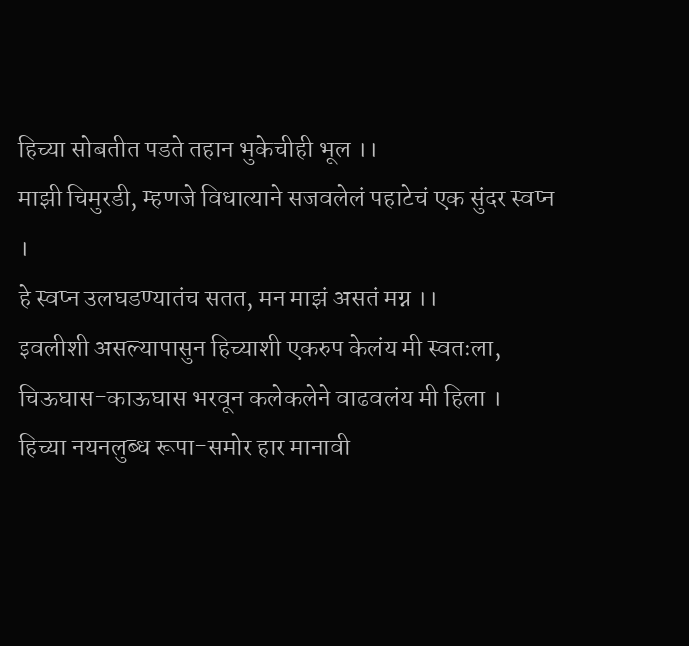हिच्या सोबतीत पडते तहान भुकेचीही भूल ।।
माझी चिमुरडी, म्हणजे विधात्याने सजवलेलं पहाटेचं एक सुंदर स्वप्न ।
हे स्वप्न उलघडण्यातंच सतत, मन माझं असतं मग्न ।।
इवलीशी असल्यापासुन हिच्याशी एकरुप केलंय मी स्वतःला,
चिऊघास-काऊघास भरवून कलेकलेने वाढवलंय मी हिला ।
हिच्या नयनलुब्ध रूपा-समोर हार मानावी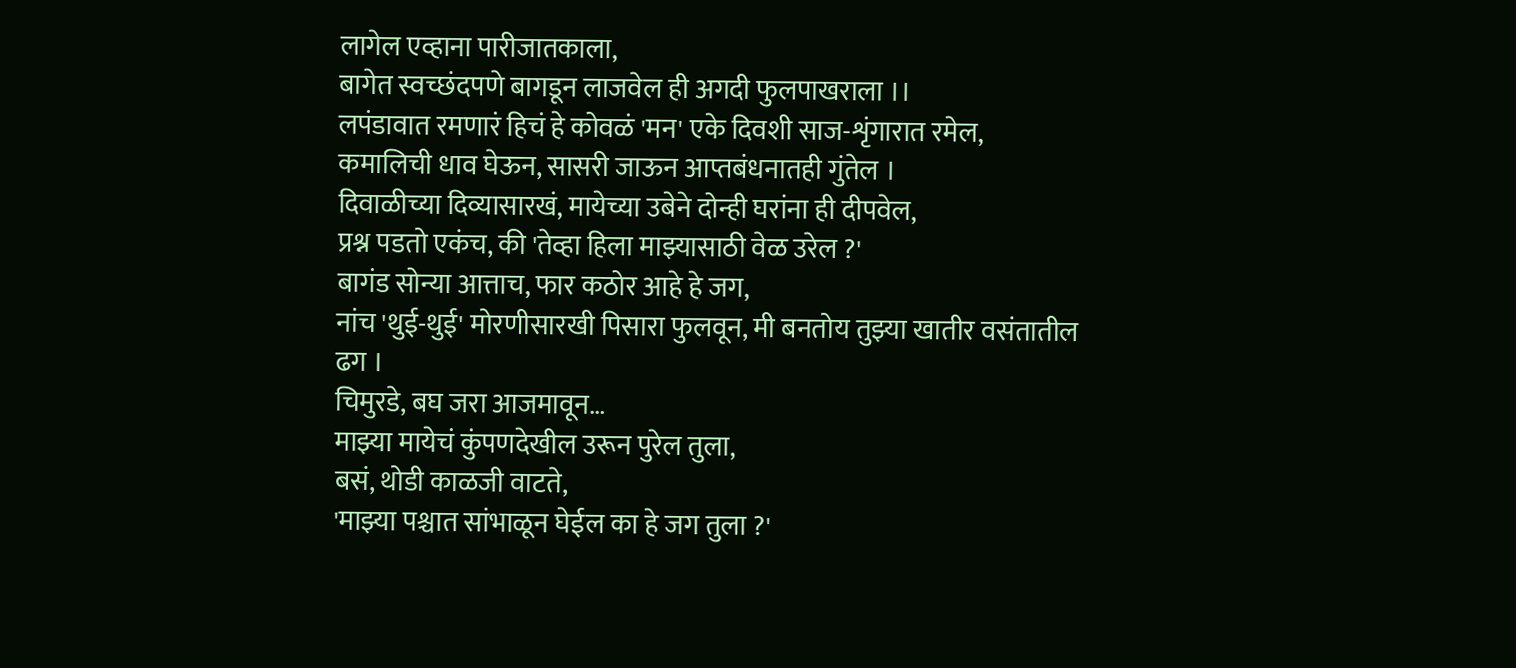लागेल एव्हाना पारीजातकाला,
बागेत स्वच्छंदपणे बागडून लाजवेल ही अगदी फुलपाखराला ।।
लपंडावात रमणारं हिचं हे कोवळं 'मन' एके दिवशी साज-शृंगारात रमेल,
कमालिची धाव घेऊन, सासरी जाऊन आप्तबंधनातही गुंतेल ।
दिवाळीच्या दिव्यासारखं, मायेच्या उबेने दोन्ही घरांना ही दीपवेल,
प्रश्न पडतो एकंच, की 'तेव्हा हिला माझ्यासाठी वेळ उरेल ?'
बागंड सोन्या आत्ताच, फार कठोर आहे हे जग,
नांच 'थुई-थुई' मोरणीसारखी पिसारा फुलवून, मी बनतोय तुझ्या खातीर वसंतातील ढग ।
चिमुरडे, बघ जरा आजमावून…
माझ्या मायेचं कुंपणदेखील उरून पुरेल तुला,
बसं, थोडी काळजी वाटते,
'माझ्या पश्चात सांभाळून घेईल का हे जग तुला ?'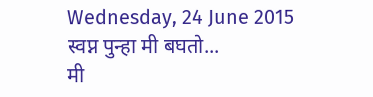Wednesday, 24 June 2015
स्वप्न पुन्हा मी बघतो...
मी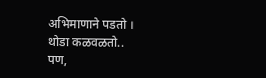अभिमाणाने पडतो ।
थोडा कळवळतो..
पण,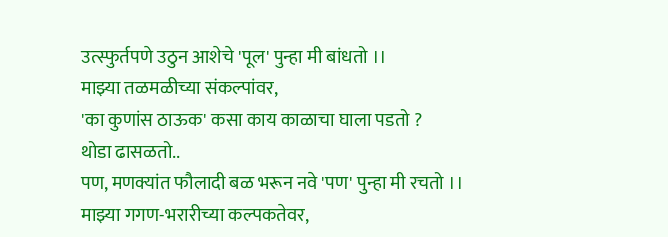उत्स्फुर्तपणे उठुन आशेचे 'पूल' पुन्हा मी बांधतो ।।
माझ्या तळमळीच्या संकल्पांवर,
'का कुणांस ठाऊक' कसा काय काळाचा घाला पडतो ?
थोडा ढासळतो..
पण, मणक्यांत फौलादी बळ भरून नवे 'पण' पुन्हा मी रचतो ।।
माझ्या गगण-भरारीच्या कल्पकतेवर,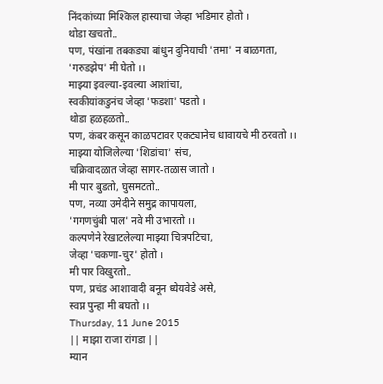निंदकांच्या मिश्किल हास्याचा जेव्हा भडिमार होतो ।
थोडा खचतो..
पण, पंखांना तबकड्या बांधुन दुनियाची 'तमा' न बाळगता,
'गरुडझेप' मी घेतो ।।
माझ्या इवल्या-इवल्या आशांचा,
स्वकीयांकडुनंच जेव्हा 'फडशा' पडतो ।
थोडा हळहळतो..
पण, कंबर कसून काळपटावर एकट्यानेच धावायचे मी ठरवतो ।।
माझ्या योजिलेल्या 'शिडांचा' संच,
चक्रिवादळात जेव्हा सागर-तळास जातो ।
मी पार बुडतो, घुसमटतो..
पण, नव्या उमेदीने समुद्र कापायला,
'गगणचुंबी पाल' नवे मी उभारतो ।।
कल्पणेने रेखाटलेल्या माझ्या चित्रपटिचा,
जेव्हा 'चकणा-चुर' होतो ।
मी पार विखुरतो..
पण, प्रचंड आशावादी बनून ध्येयवेडे असे,
स्वप्न पुन्हा मी बघतो ।।
Thursday, 11 June 2015
|| माझा राजा रांगडा ||
म्यान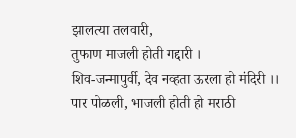झालत्या तलवारी,
तुफाण माजली होती गद्दारी ।
शिव-जन्मापुर्वी, देव नव्हता ऊरला हो मंदिरी ।।
पार पोळली, भाजली होती हो मराठी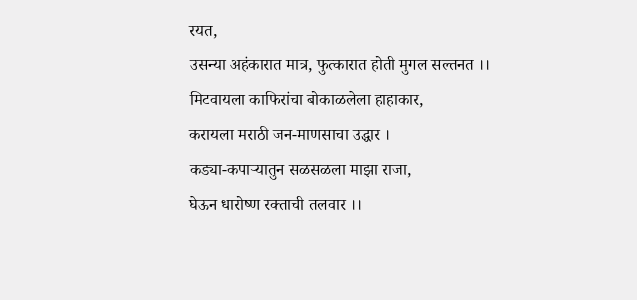रयत,
उसन्या अहंकारात मात्र, फुत्कारात होती मुगल सल्तनत ।।
मिटवायला काफिरांचा बोकाळलेला हाहाकार,
करायला मराठी जन-माणसाचा उद्धार ।
कड्या-कपाऱ्यातुन सळसळला माझा राजा,
घेऊन धारोष्ण रक्ताची तलवार ।।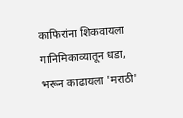काफिरांना शिकवायला गानिमिकाव्यातून धडा,
भरून काढायला 'मराठी'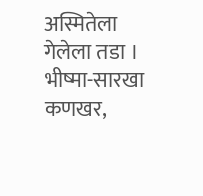अस्मितेला गेलेला तडा ।
भीष्मा-सारखा कणखर,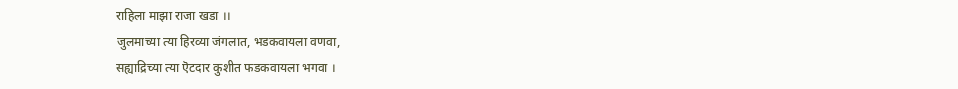राहिला माझा राजा खडा ।।
जुलमाच्या त्या हिरव्या जंगलात, भडकवायला वणवा,
सह्याद्रिच्या त्या ऎटदार कुशीत फडकवायला भगवा ।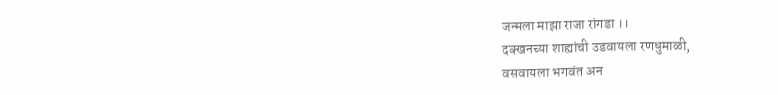जन्मला माझा राजा रांगडा ।।
दक्खनच्या शाह्यांची उडवायला रणधुमाळी,
वसवायला भगवंत अन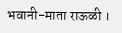भवानी-माता राऊळी ।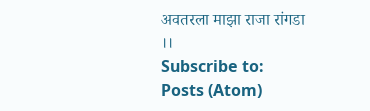अवतरला माझा राजा रांगडा ।।
Subscribe to:
Posts (Atom)